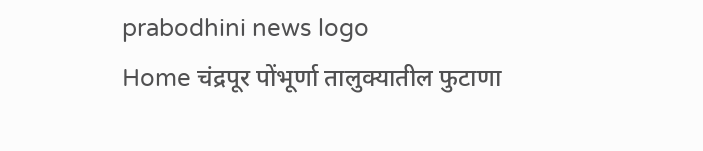prabodhini news logo
Home चंद्रपूर पोंभूर्णा तालुक्यातील फुटाणा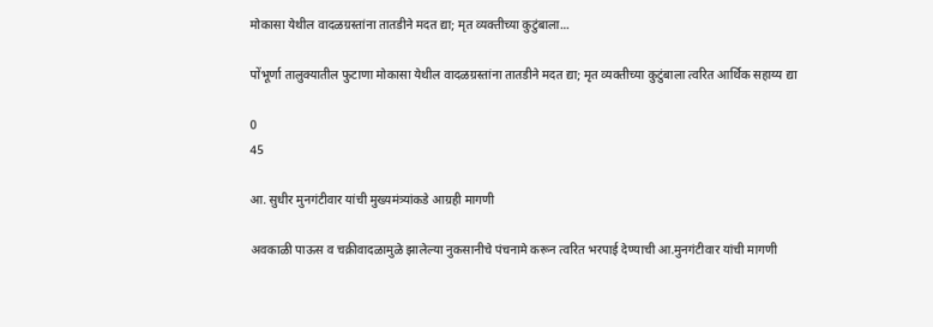मोकासा येथील वादळग्रस्तांना तातडीने मदत द्या; मृत व्यक्तीच्या कुटुंबाला...

पोंभूर्णा तालुक्यातील फुटाणा मोकासा येथील वादळग्रस्तांना तातडीने मदत द्या; मृत व्यक्तीच्या कुटुंबाला त्वरित आर्थिक सहाय्य द्या

0
45

आ. सुधीर मुनगंटीवार यांची मुख्यमंत्र्यांकडे आग्रही मागणी

अवकाळी पाऊस व चक्रीवादळामुळे झालेल्या नुकसानीचे पंचनामे करून त्वरित भरपाई देण्याची आ.मुनगंटीवार यांची मागणी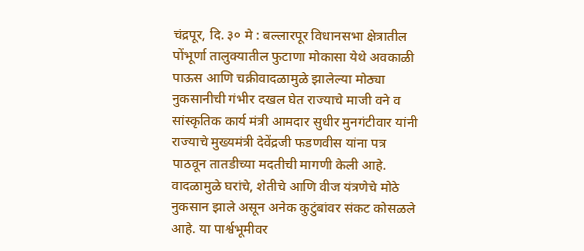चंद्रपूर, दि. ३० मे : बल्लारपूर विधानसभा क्षेत्रातील पोंभूर्णा तालुक्यातील फुटाणा मोकासा येथे अवकाळी पाऊस आणि चक्रीवादळामुळे झालेल्या मोठ्या नुकसानीची गंभीर दखल घेत राज्याचे माजी वने व सांस्कृतिक कार्य मंत्री आमदार सुधीर मुनगंटीवार यांनी राज्याचे मुख्यमंत्री देवेंद्रजी फडणवीस यांना पत्र पाठवून तातडीच्या मदतीची मागणी केली आहे. वादळामुळे घरांचे, शेतीचे आणि वीज यंत्रणेचे मोठे नुकसान झाले असून अनेक कुटुंबांवर संकट कोसळले आहे. या पार्श्वभूमीवर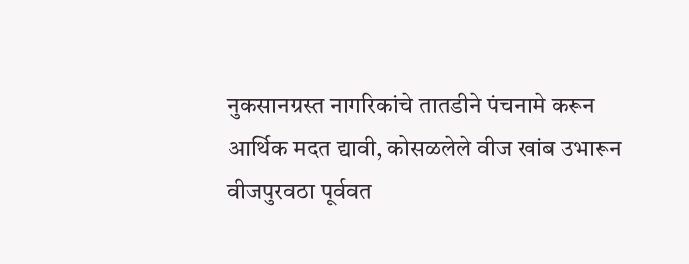नुकसानग्रस्त नागरिकांचे तातडीने पंचनामे करून आर्थिक मदत द्यावी, कोसळलेले वीज खांब उभारून वीजपुरवठा पूर्ववत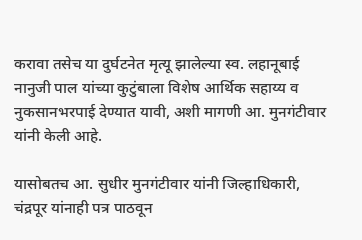करावा तसेच या दुर्घटनेत मृत्यू झालेल्या स्व. लहानूबाई नानुजी पाल यांच्या कुटुंबाला विशेष आर्थिक सहाय्य व नुकसानभरपाई देण्यात यावी, अशी मागणी आ. मुनगंटीवार यांनी केली आहे.

यासोबतच आ. सुधीर मुनगंटीवार यांनी जिल्हाधिकारी, चंद्रपूर यांनाही पत्र पाठवून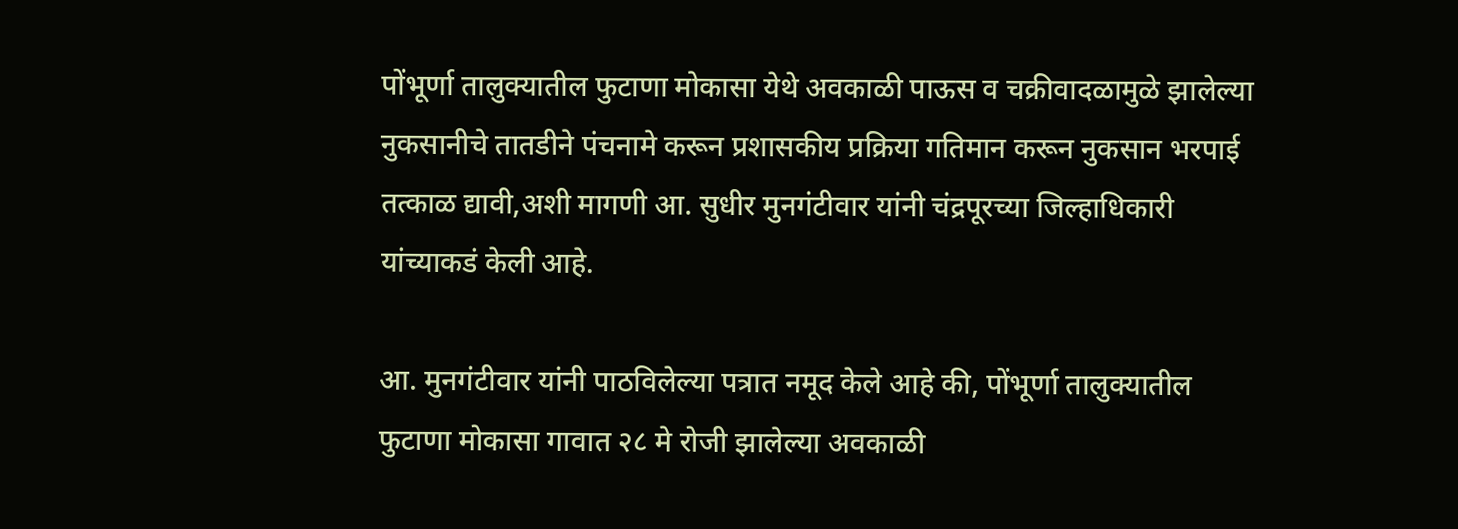पोंभूर्णा तालुक्यातील फुटाणा मोकासा येथे अवकाळी पाऊस व चक्रीवादळामुळे झालेल्या नुकसानीचे तातडीने पंचनामे करून प्रशासकीय प्रक्रिया गतिमान करून नुकसान भरपाई तत्काळ द्यावी,अशी मागणी आ. सुधीर मुनगंटीवार यांनी चंद्रपूरच्या जिल्हाधिकारी यांच्याकडं केली आहे.

आ. मुनगंटीवार यांनी पाठविलेल्या पत्रात नमूद केले आहे की, पोंभूर्णा तालुक्यातील फुटाणा मोकासा गावात २८ मे रोजी झालेल्या अवकाळी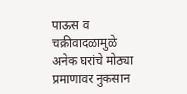पाऊस व चक्रीवादळामुळे अनेक घरांचे मोठ्या प्रमाणावर नुकसान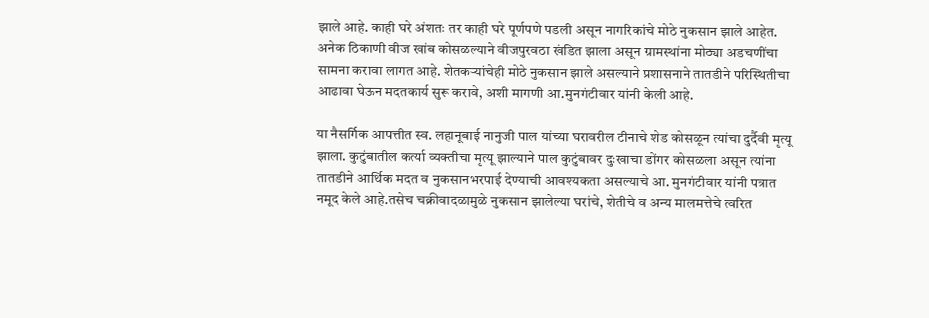झाले आहे. काही घरे अंशतः तर काही घरे पूर्णपणे पडली असून नागरिकांचे मोठे नुकसान झाले आहेत. अनेक ठिकाणी वीज खांब कोसळल्याने वीजपुरवठा खंडित झाला असून ग्रामस्थांना मोठ्या अडचणींचा सामना करावा लागत आहे. शेतकऱ्यांचेही मोठे नुकसान झाले असल्याने प्रशासनाने तातडीने परिस्थितीचा आढावा घेऊन मदतकार्य सुरू करावे, अशी मागणी आ.मुनगंटीवार यांनी केली आहे.

या नैसर्गिक आपत्तीत स्व. लहानूबाई नानुजी पाल यांच्या घरावरील टीनाचे शेड कोसळून त्यांचा दुर्दैवी मृत्यू झाला. कुटुंबातील कर्त्या व्यक्तीचा मृत्यू झाल्याने पाल कुटुंबावर दुःखाचा डोंगर कोसळला असून त्यांना तातडीने आर्थिक मदत व नुकसानभरपाई देण्याची आवश्यकता असल्याचे आ. मुनगंटीवार यांनी पत्रात नमूद केले आहे.तसेच चक्रीवादळामुळे नुकसान झालेल्या घरांचे, शेतीचे व अन्य मालमत्तेचे त्वरित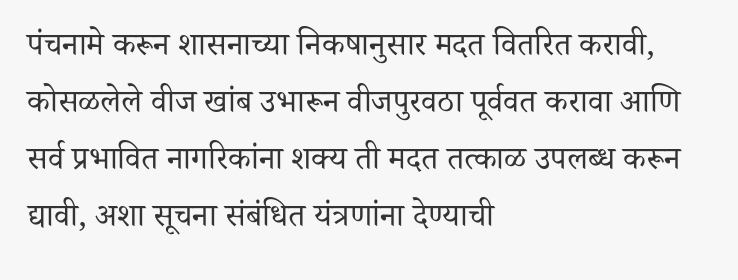पंचनामे करून शासनाच्या निकषानुसार मदत वितरित करावी, कोसळलेले वीज खांब उभारून वीजपुरवठा पूर्ववत करावा आणि सर्व प्रभावित नागरिकांना शक्य ती मदत तत्काळ उपलब्ध करून द्यावी, अशा सूचना संबंधित यंत्रणांना देण्याची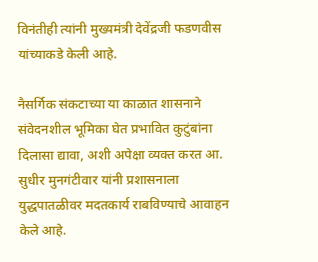विनंतीही त्यांनी मुख्यमंत्री देवेंद्रजी फडणवीस यांच्याकडे केली आहे.

नैसर्गिक संकटाच्या या काळात शासनाने संवेदनशील भूमिका घेत प्रभावित कुटुंबांना दिलासा द्यावा, अशी अपेक्षा व्यक्त करत आ. सुधीर मुनगंटीवार यांनी प्रशासनाला युद्धपातळीवर मदतकार्य राबविण्याचे आवाहन केले आहे.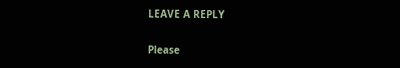LEAVE A REPLY

Please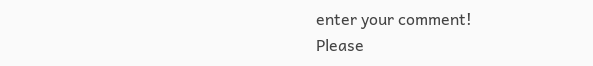enter your comment!
Please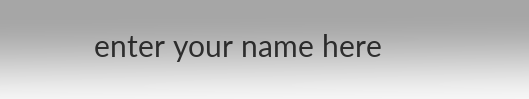enter your name here